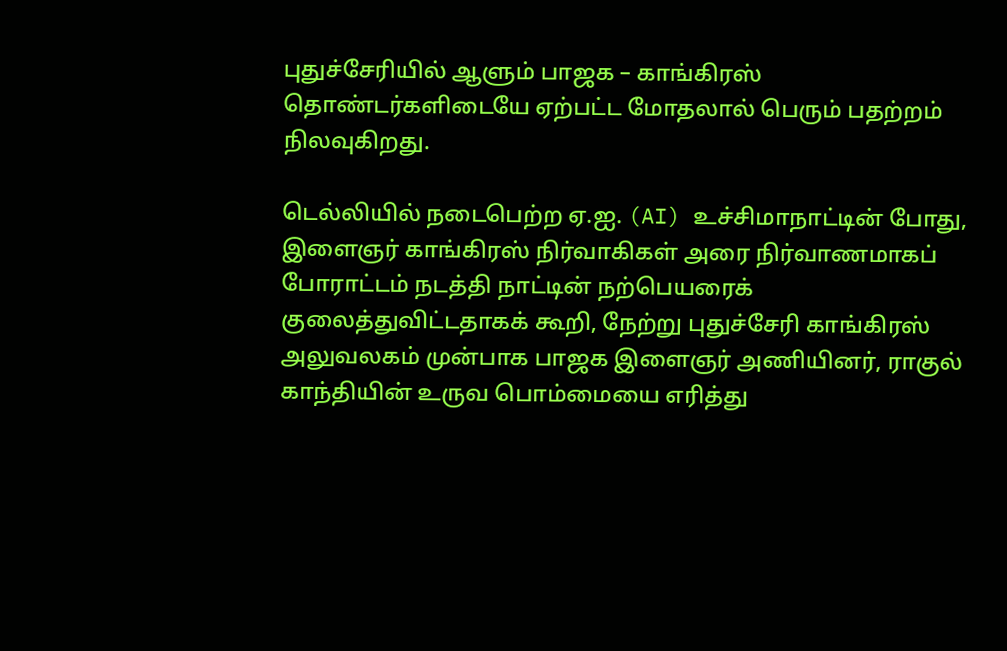புதுச்சேரியில் ஆளும் பாஜக – காங்கிரஸ் தொண்டர்களிடையே ஏற்பட்ட மோதலால் பெரும் பதற்றம் நிலவுகிறது.

டெல்லியில் நடைபெற்ற ஏ.ஐ. (AI) உச்சிமாநாட்டின் போது, இளைஞர் காங்கிரஸ் நிர்வாகிகள் அரை நிர்வாணமாகப் போராட்டம் நடத்தி நாட்டின் நற்பெயரைக் குலைத்துவிட்டதாகக் கூறி, நேற்று புதுச்சேரி காங்கிரஸ் அலுவலகம் முன்பாக பாஜக இளைஞர் அணியினர், ராகுல் காந்தியின் உருவ பொம்மையை எரித்து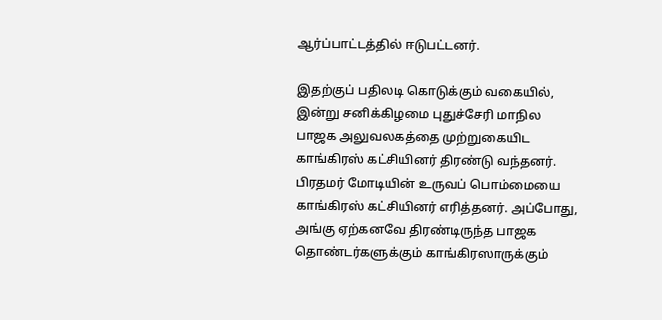ஆர்ப்பாட்டத்தில் ஈடுபட்டனர்.

இதற்குப் பதிலடி கொடுக்கும் வகையில், இன்று சனிக்கிழமை புதுச்சேரி மாநில பாஜக அலுவலகத்தை முற்றுகையிட காங்கிரஸ் கட்சியினர் திரண்டு வந்தனர். பிரதமர் மோடியின் உருவப் பொம்மையை காங்கிரஸ் கட்சியினர் எரித்தனர். அப்போது, அங்கு ஏற்கனவே திரண்டிருந்த பாஜக தொண்டர்களுக்கும் காங்கிரஸாருக்கும்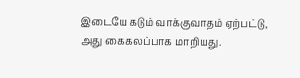இடையே கடும் வாக்குவாதம் ஏற்பட்டு, அது கைகலப்பாக மாறியது.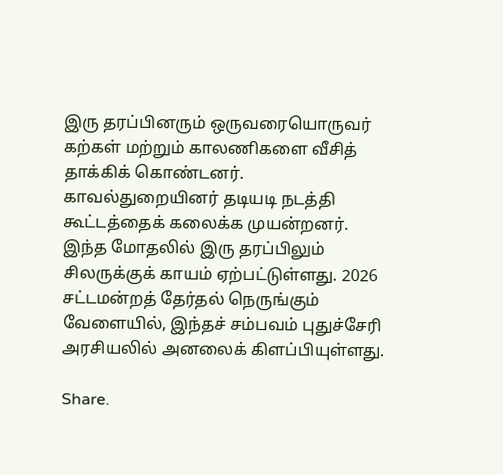இரு தரப்பினரும் ஒருவரையொருவர் கற்கள் மற்றும் காலணிகளை வீசித் தாக்கிக் கொண்டனர். காவல்துறையினர் தடியடி நடத்தி கூட்டத்தைக் கலைக்க முயன்றனர். இந்த மோதலில் இரு தரப்பிலும் சிலருக்குக் காயம் ஏற்பட்டுள்ளது. 2026 சட்டமன்றத் தேர்தல் நெருங்கும் வேளையில், இந்தச் சம்பவம் புதுச்சேரி அரசியலில் அனலைக் கிளப்பியுள்ளது.

Share.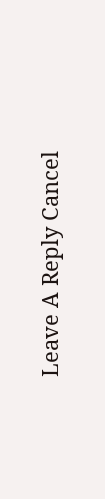Leave A Reply Cancel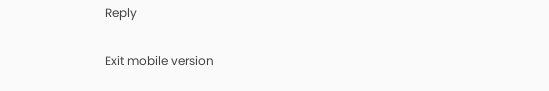Reply

Exit mobile version